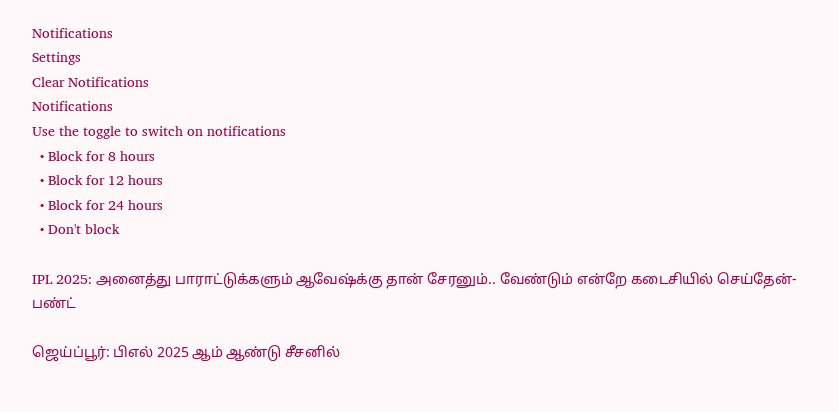Notifications
Settings
Clear Notifications
Notifications
Use the toggle to switch on notifications
  • Block for 8 hours
  • Block for 12 hours
  • Block for 24 hours
  • Don't block

IPL 2025: அனைத்து பாராட்டுக்களும் ஆவேஷ்க்கு தான் சேரனும்.. வேண்டும் என்றே கடைசியில் செய்தேன்- பண்ட்

ஜெய்ப்பூர்: பிஎல் 2025 ஆம் ஆண்டு சீசனில்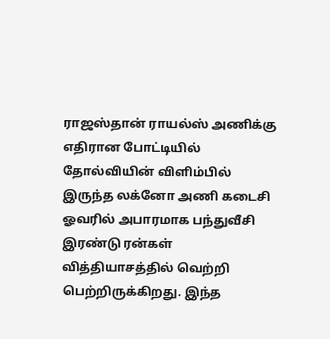ராஜஸ்தான் ராயல்ஸ் அணிக்கு எதிரான போட்டியில் தோல்வியின் விளிம்பில் இருந்த லக்னோ அணி கடைசி ஓவரில் அபாரமாக பந்துவீசி இரண்டு ரன்கள் வித்தியாசத்தில் வெற்றி பெற்றிருக்கிறது. இந்த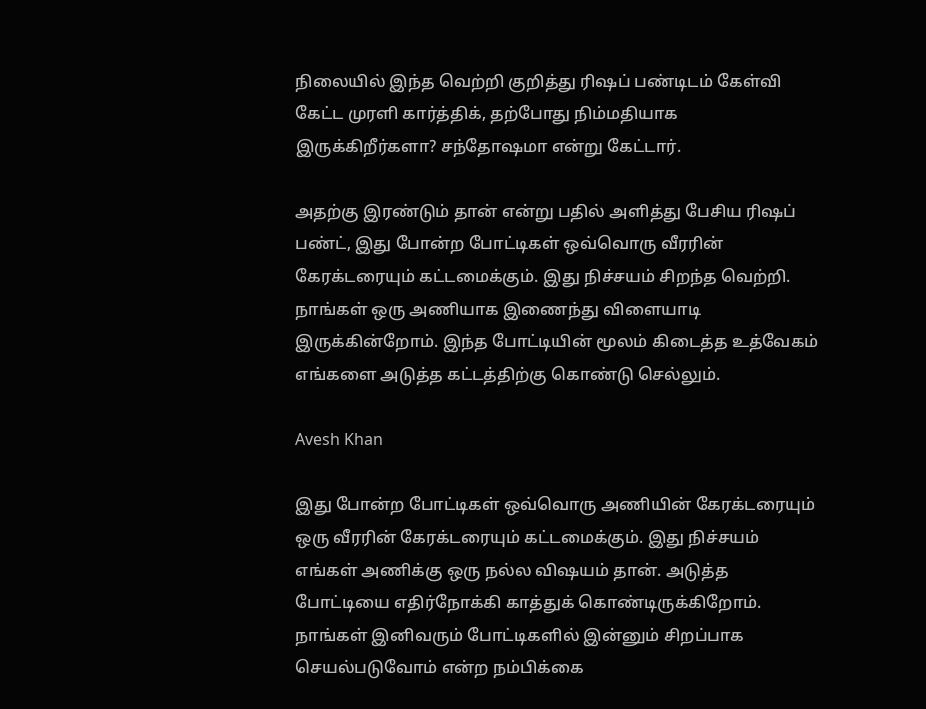நிலையில் இந்த வெற்றி குறித்து ரிஷப் பண்டிடம் கேள்வி கேட்ட முரளி கார்த்திக், தற்போது நிம்மதியாக இருக்கிறீர்களா? சந்தோஷமா என்று கேட்டார்.

அதற்கு இரண்டும் தான் என்று பதில் அளித்து பேசிய ரிஷப் பண்ட், இது போன்ற போட்டிகள் ஒவ்வொரு வீரரின் கேரக்டரையும் கட்டமைக்கும். இது நிச்சயம் சிறந்த வெற்றி. நாங்கள் ஒரு அணியாக இணைந்து விளையாடி இருக்கின்றோம். இந்த போட்டியின் மூலம் கிடைத்த உத்வேகம் எங்களை அடுத்த கட்டத்திற்கு கொண்டு செல்லும்.

Avesh Khan

இது போன்ற போட்டிகள் ஒவ்வொரு அணியின் கேரக்டரையும் ஒரு வீரரின் கேரக்டரையும் கட்டமைக்கும். இது நிச்சயம் எங்கள் அணிக்கு ஒரு நல்ல விஷயம் தான். அடுத்த போட்டியை எதிர்நோக்கி காத்துக் கொண்டிருக்கிறோம். நாங்கள் இனிவரும் போட்டிகளில் இன்னும் சிறப்பாக செயல்படுவோம் என்ற நம்பிக்கை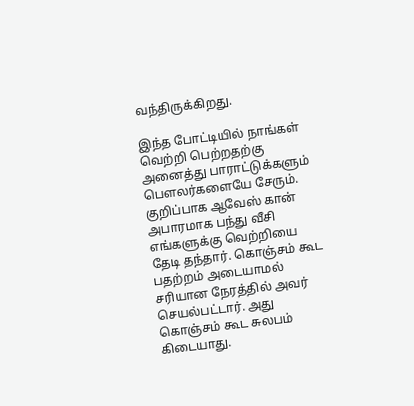வந்திருக்கிறது.

இந்த போட்டியில் நாங்கள் வெற்றி பெற்றதற்கு அனைத்து பாராட்டுக்களும் பௌலர்களையே சேரும். குறிப்பாக ஆவேஸ் கான் அபாரமாக பந்து வீசி எங்களுக்கு வெற்றியை தேடி தந்தார். கொஞ்சம் கூட பதற்றம் அடையாமல் சரியான நேரத்தில் அவர் செயல்பட்டார். அது கொஞ்சம் கூட சுலபம் கிடையாது.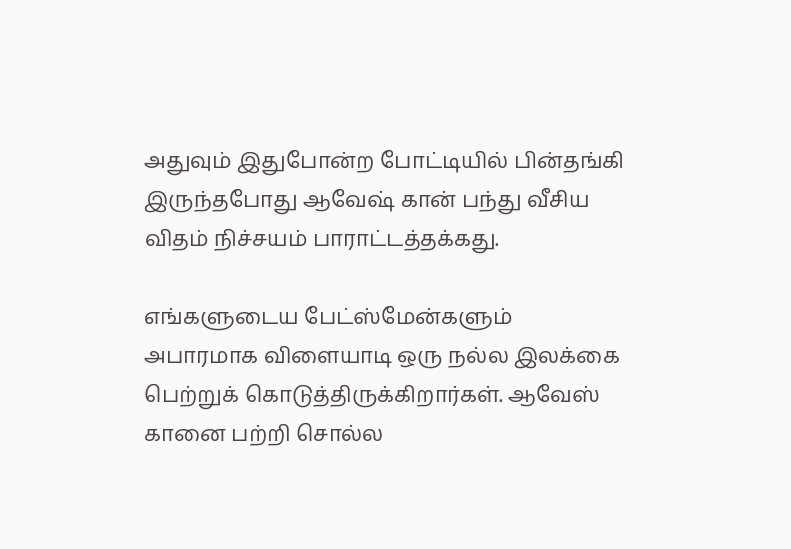அதுவும் இதுபோன்ற போட்டியில் பின்தங்கி இருந்தபோது ஆவேஷ் கான் பந்து வீசிய விதம் நிச்சயம் பாராட்டத்தக்கது.

எங்களுடைய பேட்ஸ்மேன்களும் அபாரமாக விளையாடி ஒரு நல்ல இலக்கை பெற்றுக் கொடுத்திருக்கிறார்கள். ஆவேஸ் கானை பற்றி சொல்ல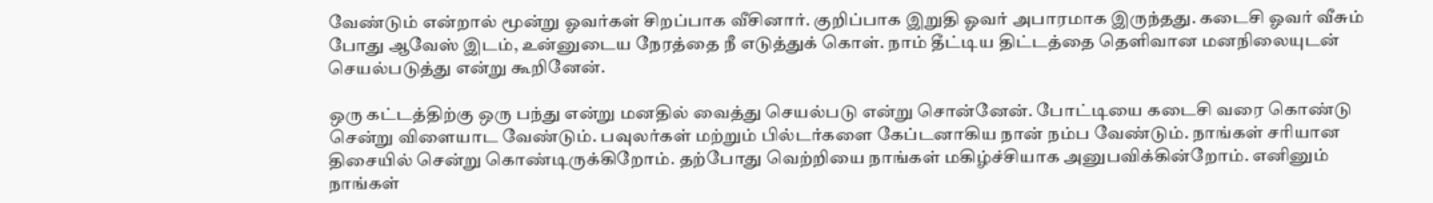வேண்டும் என்றால் மூன்று ஓவர்கள் சிறப்பாக வீசினார். குறிப்பாக இறுதி ஓவர் அபாரமாக இருந்தது. கடைசி ஓவர் வீசும் போது ஆவேஸ் இடம், உன்னுடைய நேரத்தை நீ எடுத்துக் கொள். நாம் தீட்டிய திட்டத்தை தெளிவான மனநிலையுடன் செயல்படுத்து என்று கூறினேன்.

ஒரு கட்டத்திற்கு ஒரு பந்து என்று மனதில் வைத்து செயல்படு என்று சொன்னேன். போட்டியை கடைசி வரை கொண்டு சென்று விளையாட வேண்டும். பவுலர்கள் மற்றும் பில்டர்களை கேப்டனாகிய நான் நம்ப வேண்டும். நாங்கள் சரியான திசையில் சென்று கொண்டிருக்கிறோம். தற்போது வெற்றியை நாங்கள் மகிழ்ச்சியாக அனுபவிக்கின்றோம். எனினும் நாங்கள்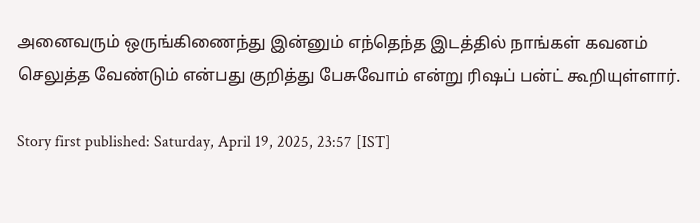அனைவரும் ஒருங்கிணைந்து இன்னும் எந்தெந்த இடத்தில் நாங்கள் கவனம் செலுத்த வேண்டும் என்பது குறித்து பேசுவோம் என்று ரிஷப் பன்ட் கூறியுள்ளார்.

Story first published: Saturday, April 19, 2025, 23:57 [IST]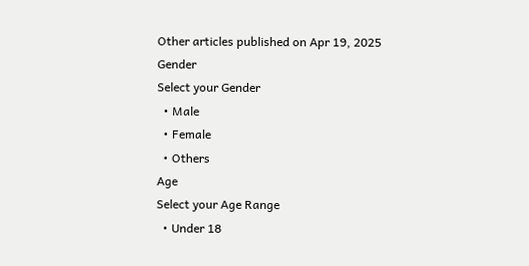Other articles published on Apr 19, 2025
Gender
Select your Gender
  • Male
  • Female
  • Others
Age
Select your Age Range
  • Under 18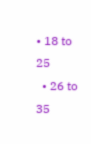• 18 to 25
  • 26 to 35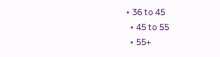• 36 to 45
  • 45 to 55
  • 55+